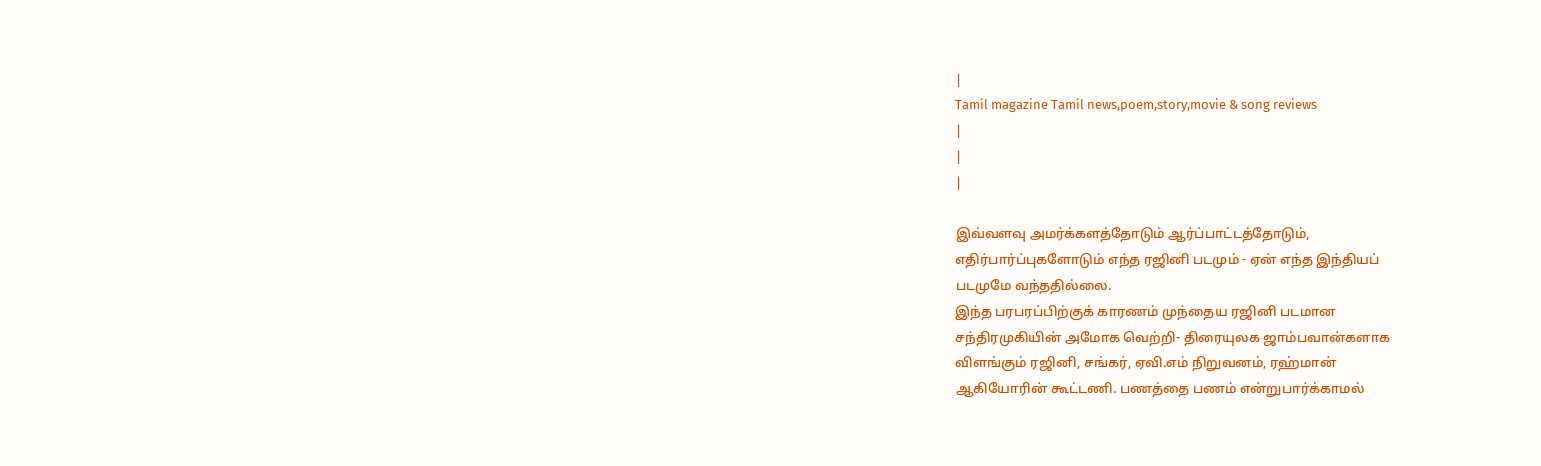|
Tamil magazine Tamil news,poem,story,movie & song reviews
|
|
|

இவ்வளவு அமர்க்களத்தோடும் ஆர்ப்பாட்டத்தோடும்,
எதிர்பார்ப்புகளோடும் எந்த ரஜினி படமும் - ஏன் எந்த இந்தியப்
படமுமே வந்ததில்லை.
இந்த பரபரப்பிற்குக் காரணம் முந்தைய ரஜினி படமான
சந்திரமுகியின் அமோக வெற்றி- திரையுலக ஜாம்பவான்களாக
விளங்கும் ரஜினி, சங்கர், ஏவி.எம் நிறுவனம், ரஹ்மான்
ஆகியோரின் கூட்டணி. பணத்தை பணம் என்றுபார்க்காமல்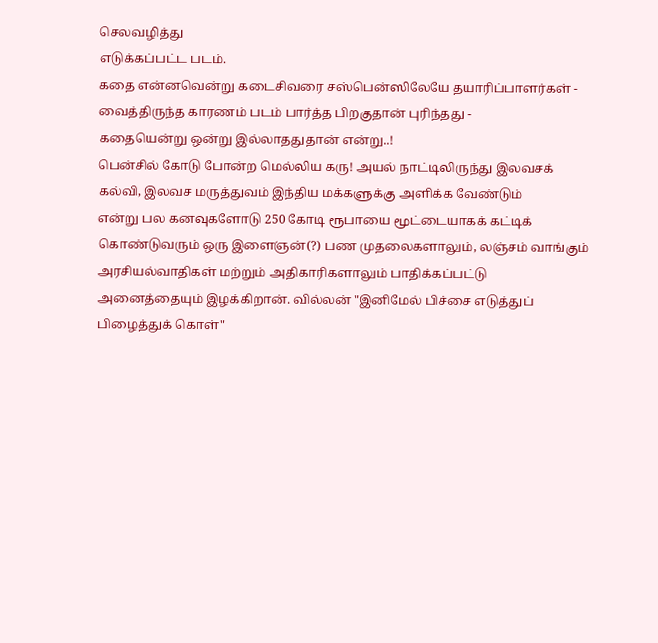செலவழித்து
எடுக்கப்பட்ட படம்.
கதை என்னவென்று கடைசிவரை சஸ்பென்ஸிலேயே தயாரிப்பாளர்கள் -
வைத்திருந்த காரணம் படம் பார்த்த பிறகுதான் புரிந்தது -
கதையென்று ஒன்று இல்லாததுதான் என்று..!
பென்சில் கோடு போன்ற மெல்லிய கரு! அயல் நாட்டிலிருந்து இலவசக்
கல்வி, இலவச மருத்துவம் இந்திய மக்களுக்கு அளிக்க வேண்டும்
என்று பல கனவுகளோடு 250 கோடி ரூபாயை மூட்டையாகக் கட்டிக்
கொண்டுவரும் ஒரு இளைஞன்(?) பண முதலைகளாலும், லஞ்சம் வாங்கும்
அரசியல்வாதிகள் மற்றும் அதிகாரிகளாலும் பாதிக்கப்பட்டு
அனைத்தையும் இழக்கிறான். வில்லன் "இனிமேல் பிச்சை எடுத்துப்
பிழைத்துக் கொள்"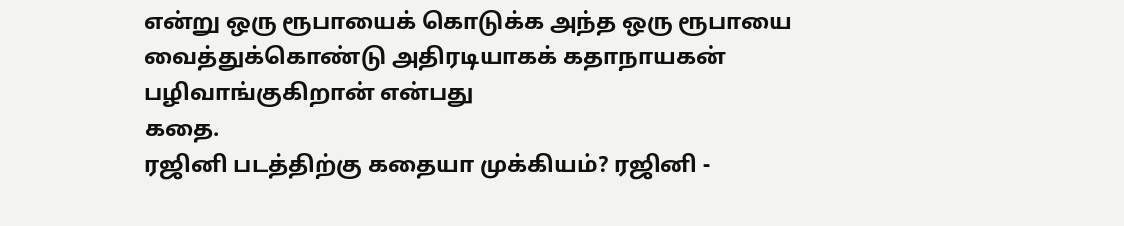என்று ஒரு ரூபாயைக் கொடுக்க அந்த ஒரு ரூபாயை
வைத்துக்கொண்டு அதிரடியாகக் கதாநாயகன் பழிவாங்குகிறான் என்பது
கதை.
ரஜினி படத்திற்கு கதையா முக்கியம்? ரஜினி -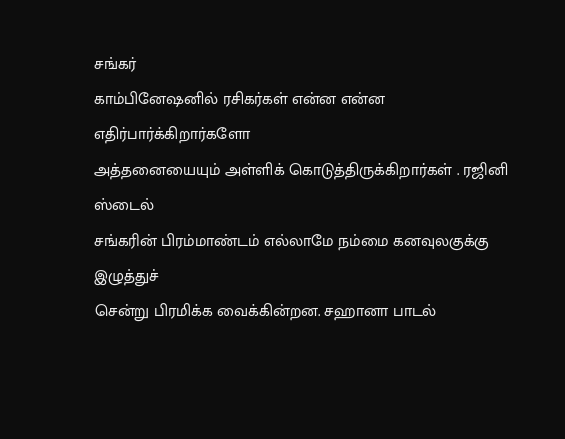சங்கர்
காம்பினேஷனில் ரசிகர்கள் என்ன என்ன எதிர்பார்க்கிறார்களோ
அத்தனையையும் அள்ளிக் கொடுத்திருக்கிறார்கள் . ரஜினி ஸ்டைல்
சங்கரின் பிரம்மாண்டம் எல்லாமே நம்மை கனவுலகுக்கு இழுத்துச்
சென்று பிரமிக்க வைக்கின்றன. சஹானா பாடல்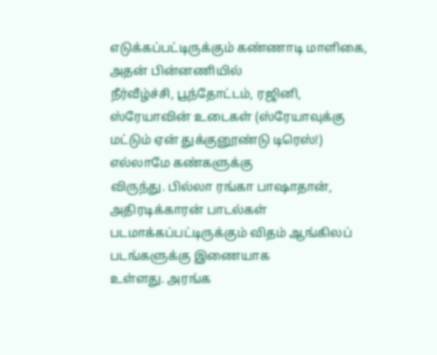எடுக்கப்பட்டிருக்கும் கண்ணாடி மாளிகை, அதன் பின்னணியில்
நீர்வீழ்ச்சி, பூந்தோட்டம், ரஜினி, ஸ்ரேயாவின் உடைகள் (ஸ்ரேயாவுக்கு
மட்டும் ஏன் துக்குனூண்டு டிரெஸ்!) எல்லாமே கண்களுக்கு
விருந்து. பில்லா ரங்கா பாஷாதான், அதிரடிக்காரன் பாடல்கள்
படமாக்கப்பட்டிருக்கும் விதம் ஆங்கிலப் படங்களுக்கு இணையாக
உள்ளது. அரங்க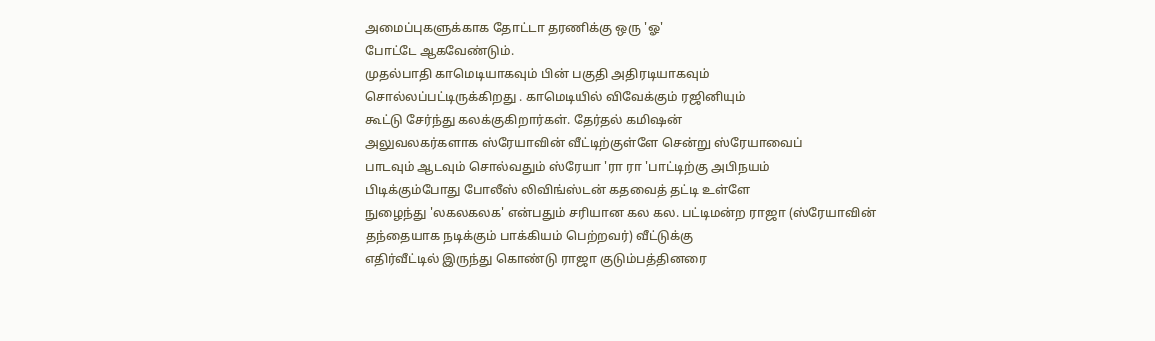அமைப்புகளுக்காக தோட்டா தரணிக்கு ஒரு 'ஓ'
போட்டே ஆகவேண்டும்.
முதல்பாதி காமெடியாகவும் பின் பகுதி அதிரடியாகவும்
சொல்லப்பட்டிருக்கிறது . காமெடியில் விவேக்கும் ரஜினியும்
கூட்டு சேர்ந்து கலக்குகிறார்கள். தேர்தல் கமிஷன்
அலுவலகர்களாக ஸ்ரேயாவின் வீட்டிற்குள்ளே சென்று ஸ்ரேயாவைப்
பாடவும் ஆடவும் சொல்வதும் ஸ்ரேயா 'ரா ரா 'பாட்டிற்கு அபிநயம்
பிடிக்கும்போது போலீஸ் லிவிங்ஸ்டன் கதவைத் தட்டி உள்ளே
நுழைந்து 'லகலகலக' என்பதும் சரியான கல கல. பட்டிமன்ற ராஜா (ஸ்ரேயாவின்
தந்தையாக நடிக்கும் பாக்கியம் பெற்றவர்) வீட்டுக்கு
எதிர்வீட்டில் இருந்து கொண்டு ராஜா குடும்பத்தினரை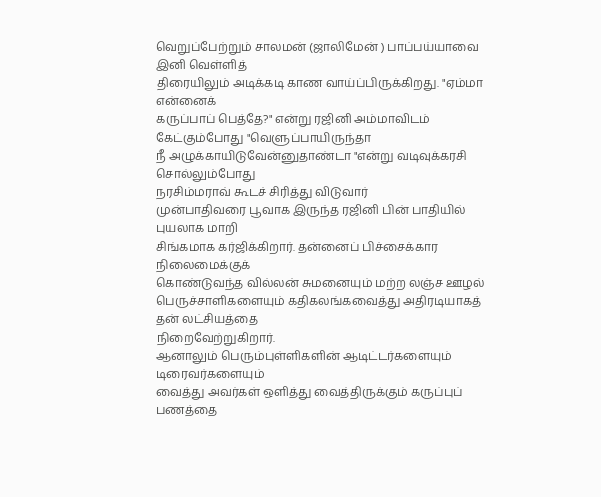வெறுப்பேற்றும் சாலமன் (ஜாலிமேன் ) பாப்பய்யாவை இனி வெள்ளித்
திரையிலும் அடிக்கடி காண வாய்ப்பிருக்கிறது. "ஏம்மா என்னைக்
கருப்பாப் பெத்தே?" என்று ரஜினி அம்மாவிடம் கேட்கும்போது "வெளுப்பாயிருந்தா
நீ அழுக்காயிடுவேன்னுதாண்டா "என்று வடிவுக்கரசி சொல்லும்போது
நரசிம்மராவ் கூடச் சிரித்து விடுவார்
முன்பாதிவரை பூவாக இருந்த ரஜினி பின் பாதியில் புயலாக மாறி
சிங்கமாக கர்ஜிக்கிறார். தன்னைப் பிச்சைக்கார நிலைமைக்குக்
கொண்டுவந்த வில்லன் சுமனையும் மற்ற லஞ்ச ஊழல்
பெருச்சாளிகளையும் கதிகலங்கவைத்து அதிரடியாகத் தன் லட்சியத்தை
நிறைவேற்றுகிறார்.
ஆனாலும் பெரும்புள்ளிகளின் ஆடிட்டர்களையும் டிரைவர்களையும்
வைத்து அவர்கள் ஒளித்து வைத்திருக்கும் கருப்புப் பணத்தை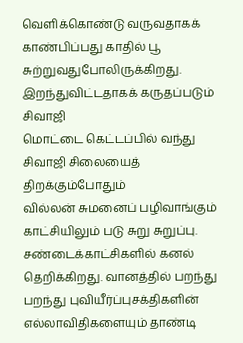வெளிக்கொண்டு வருவதாகக் காண்பிப்பது காதில் பூ
சுற்றுவதுபோலிருக்கிறது. இறந்துவிட்டதாகக் கருதப்படும் சிவாஜி
மொட்டை கெட்டப்பில் வந்து சிவாஜி சிலையைத் திறக்கும்போதும்
வில்லன் சுமனைப் பழிவாங்கும் காட்சியிலும் படு சுறு சுறுப்பு.
சண்டைக்காட்சிகளில் கனல் தெறிக்கிறது. வானத்தில் பறந்து
பறந்து புவியீர்ப்புசக்திகளின் எல்லாவிதிகளையும் தாண்டி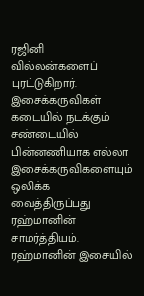ரஜினி
வில்லன்களைப் புரட்டுகிறார். இசைக்கருவிகள் கடையில் நடக்கும்
சண்டையில் பின்னணியாக எல்லா இசைக்கருவிகளையும் ஒலிக்க
வைத்திருப்பது ரஹ்மானின் சாமர்த்தியம். ரஹ்மானின் இசையில்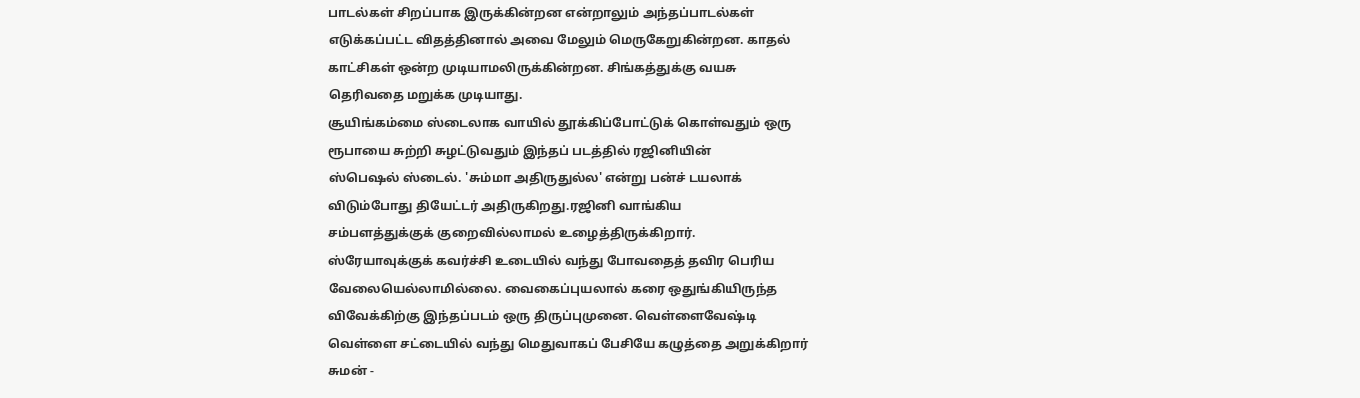பாடல்கள் சிறப்பாக இருக்கின்றன என்றாலும் அந்தப்பாடல்கள்
எடுக்கப்பட்ட விதத்தினால் அவை மேலும் மெருகேறுகின்றன. காதல்
காட்சிகள் ஒன்ற முடியாமலிருக்கின்றன. சிங்கத்துக்கு வயசு
தெரிவதை மறுக்க முடியாது.
சூயிங்கம்மை ஸ்டைலாக வாயில் தூக்கிப்போட்டுக் கொள்வதும் ஒரு
ரூபாயை சுற்றி சுழட்டுவதும் இந்தப் படத்தில் ரஜினியின்
ஸ்பெஷல் ஸ்டைல். 'சும்மா அதிருதுல்ல' என்று பன்ச் டயலாக்
விடும்போது தியேட்டர் அதிருகிறது.ரஜினி வாங்கிய
சம்பளத்துக்குக் குறைவில்லாமல் உழைத்திருக்கிறார்.
ஸ்ரேயாவுக்குக் கவர்ச்சி உடையில் வந்து போவதைத் தவிர பெரிய
வேலையெல்லாமில்லை. வைகைப்புயலால் கரை ஒதுங்கியிருந்த
விவேக்கிற்கு இந்தப்படம் ஒரு திருப்புமுனை. வெள்ளைவேஷ்டி
வெள்ளை சட்டையில் வந்து மெதுவாகப் பேசியே கழுத்தை அறுக்கிறார்
சுமன் -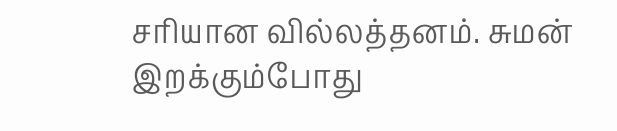சரியான வில்லத்தனம். சுமன் இறக்கும்போது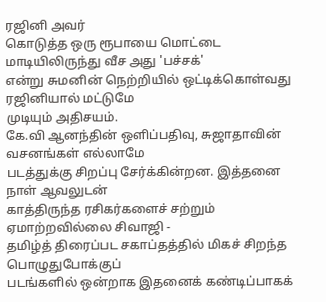ரஜினி அவர்
கொடுத்த ஒரு ரூபாயை மொட்டை மாடியிலிருந்து வீச அது 'பச்சக்'
என்று சுமனின் நெற்றியில் ஒட்டிக்கொள்வது ரஜினியால் மட்டுமே
முடியும் அதிசயம்.
கே.வி ஆனந்தின் ஒளிப்பதிவு, சுஜாதாவின் வசனங்கள் எல்லாமே
படத்துக்கு சிறப்பு சேர்க்கின்றன. இத்தனை நாள் ஆவலுடன்
காத்திருந்த ரசிகர்களைச் சற்றும் ஏமாற்றவில்லை சிவாஜி -
தமிழ்த் திரைப்பட சகாப்தத்தில் மிகச் சிறந்த பொழுதுபோக்குப்
படங்களில் ஒன்றாக இதனைக் கண்டிப்பாகக்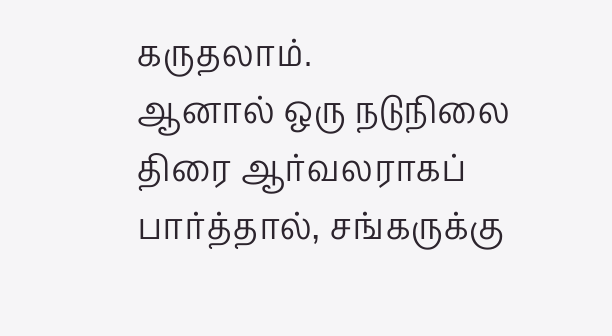கருதலாம்.
ஆனால் ஒரு நடுநிலை திரை ஆர்வலராகப் பார்த்தால், சங்கருக்கு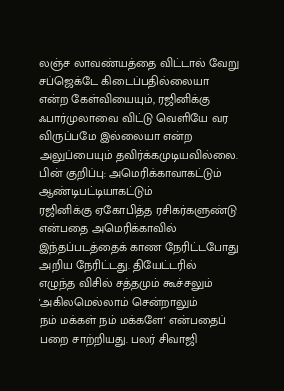லஞ்ச லாவண்யத்தை விட்டால் வேறு சப்ஜெக்டே கிடைப்பதில்லையா
என்ற கேள்வியையும், ரஜினிக்கு ஃபார்முலாவை விட்டு வெளியே வர
விருப்பமே இல்லையா என்ற அலுப்பையும் தவிர்க்கமுடியவில்லை.
பின் குறிப்பு: அமெரிக்காவாகட்டும் ஆண்டிபட்டியாகட்டும்
ரஜினிக்கு ஏகோபித்த ரசிகர்களுண்டு என்பதை அமெரிக்காவில்
இந்தப்படத்தைக் காண நேரிட்டபோது அறிய நேரிட்டது. தியேட்டரில்
எழுந்த விசில் சத்தமும் கூச்சலும் 'அகிலமெல்லாம் சென்றாலும்
நம் மக்கள் நம் மக்களே' என்பதைப் பறை சாற்றியது. பலர் சிவாஜி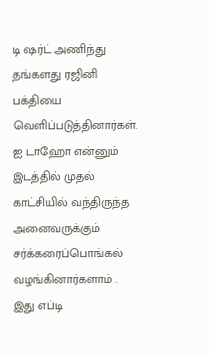டி ஷர்ட் அணிந்து தங்களது ரஜினி பக்தியை வெளிப்படுத்தினார்கள்.
ஐ டாஹோ என்னும் இடத்தில் முதல் காட்சியில் வந்திருந்த
அனைவருக்கும் சர்க்கரைப்பொங்கல் வழங்கினார்களாம் . இது எப்டி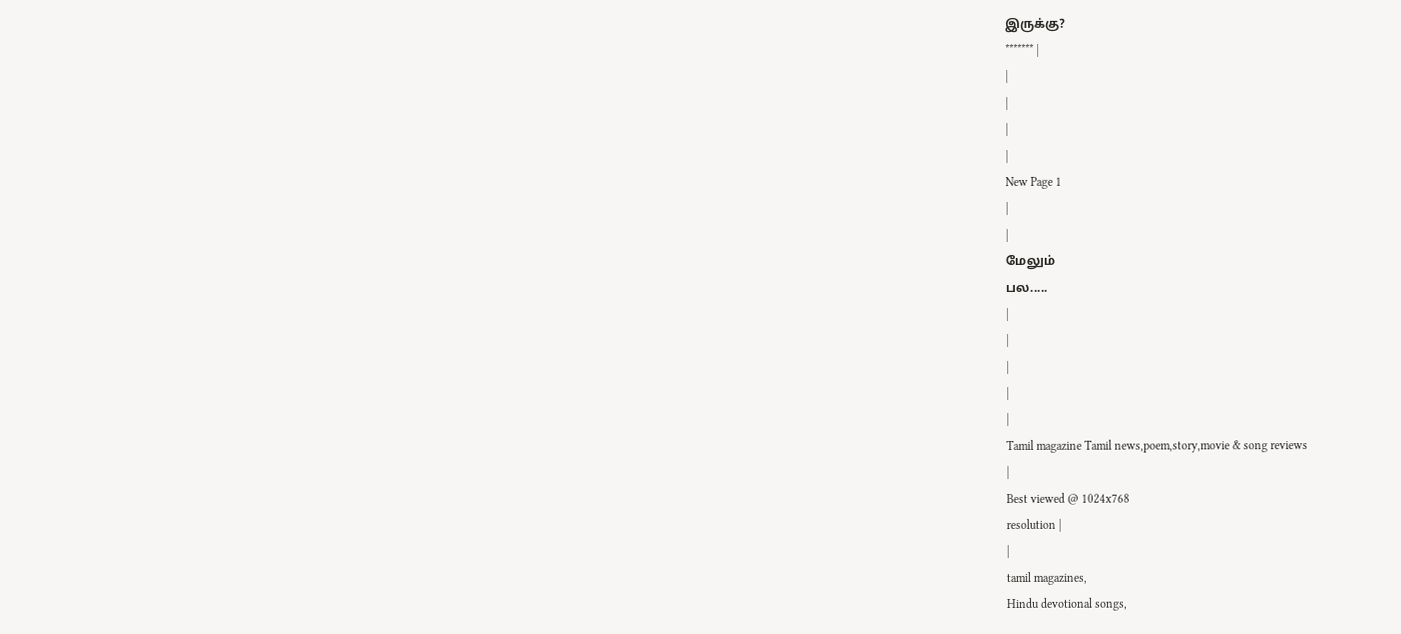இருக்கு?
******* |
|
|
|
|
New Page 1
|
|
மேலும்
பல.....
|
|
|
|
|
Tamil magazine Tamil news,poem,story,movie & song reviews
|
Best viewed @ 1024x768
resolution |
|
tamil magazines,
Hindu devotional songs,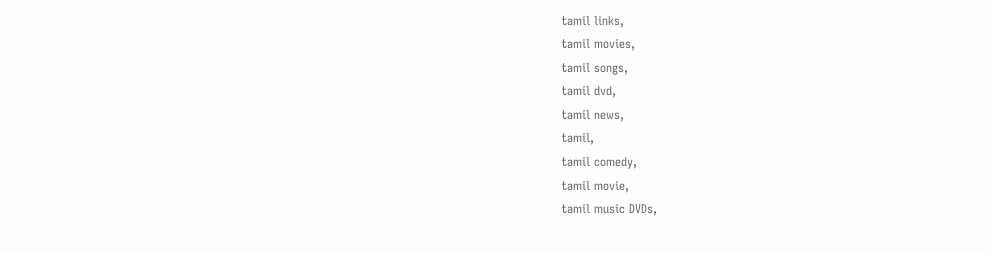tamil links,
tamil movies,
tamil songs,
tamil dvd,
tamil news,
tamil,
tamil comedy,
tamil movie,
tamil music DVDs,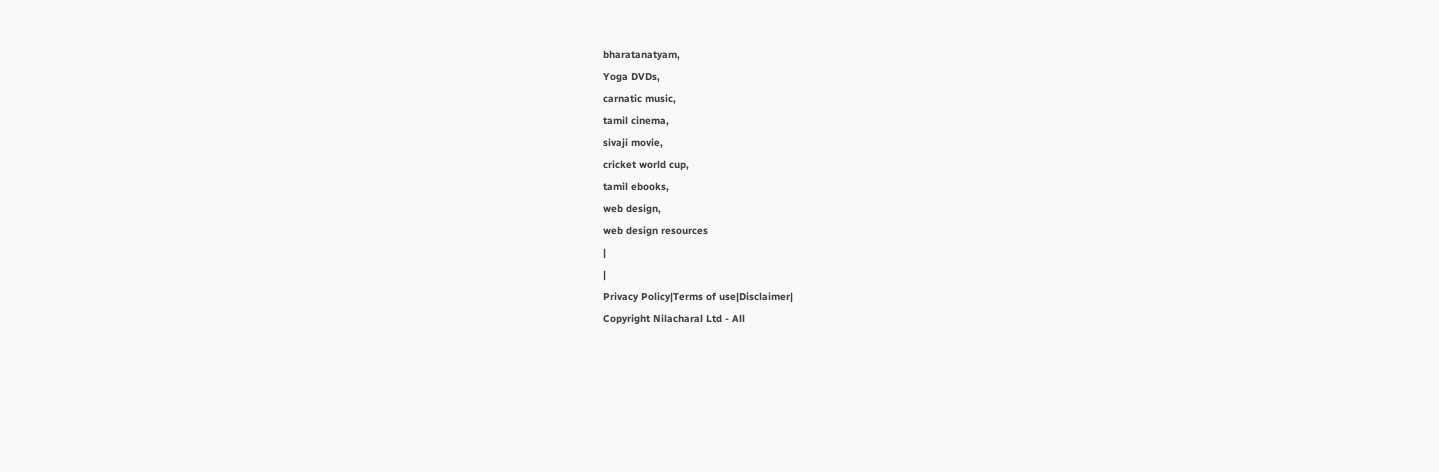bharatanatyam,
Yoga DVDs,
carnatic music,
tamil cinema,
sivaji movie,
cricket world cup,
tamil ebooks,
web design,
web design resources
|
|
Privacy Policy|Terms of use|Disclaimer|
Copyright Nilacharal Ltd - All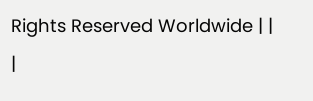Rights Reserved Worldwide | |
|